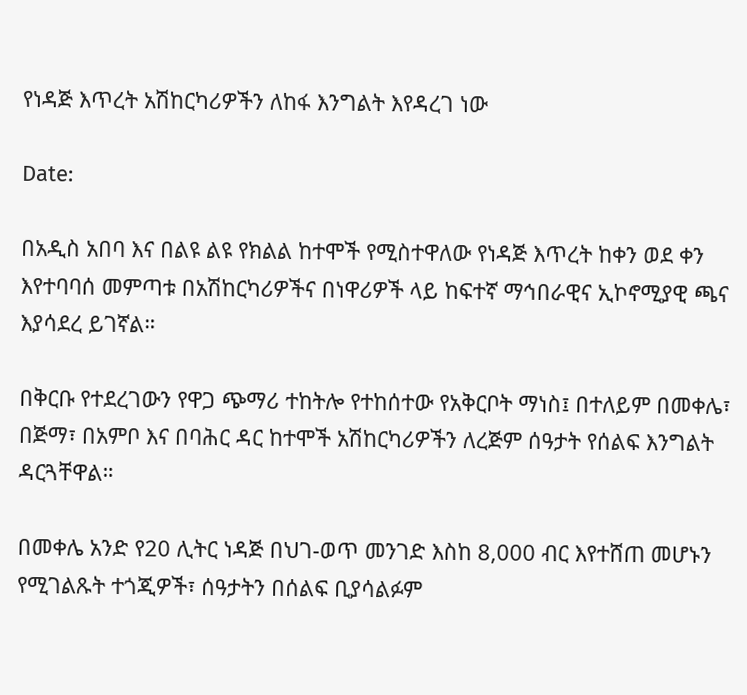የነዳጅ እጥረት አሽከርካሪዎችን ለከፋ እንግልት እየዳረገ ነው

Date:

በአዲስ አበባ እና በልዩ ልዩ የክልል ከተሞች የሚስተዋለው የነዳጅ እጥረት ከቀን ወደ ቀን እየተባባሰ መምጣቱ በአሽከርካሪዎችና በነዋሪዎች ላይ ከፍተኛ ማኅበራዊና ኢኮኖሚያዊ ጫና እያሳደረ ይገኛል።

በቅርቡ የተደረገውን የዋጋ ጭማሪ ተከትሎ የተከሰተው የአቅርቦት ማነስ፤ በተለይም በመቀሌ፣ በጅማ፣ በአምቦ እና በባሕር ዳር ከተሞች አሽከርካሪዎችን ለረጅም ሰዓታት የሰልፍ እንግልት ዳርጓቸዋል።

በመቀሌ አንድ የ20 ሊትር ነዳጅ በህገ-ወጥ መንገድ እስከ 8,000 ብር እየተሸጠ መሆኑን የሚገልጹት ተጎጂዎች፣ ሰዓታትን በሰልፍ ቢያሳልፉም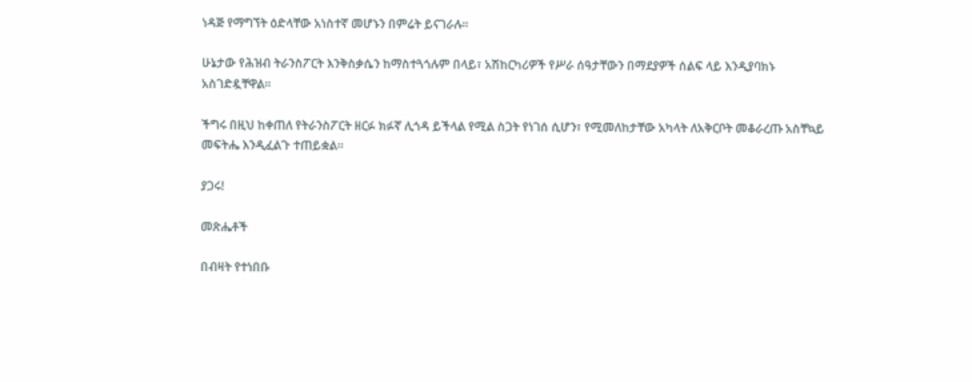ነዳጅ የማግኘት ዕድላቸው አነስተኛ መሆኑን በምሬት ይናገራሉ።

ሁኔታው የሕዝብ ትራንስፖርት እንቅስቃሴን ከማስተጓጎሉም በላይ፣ አሽከርካሪዎች የሥራ ሰዓታቸውን በማደያዎች ሰልፍ ላይ እንዲያባክኑ አስገድዷቸዋል።

ችግሩ በዚህ ከቀጠለ የትራንስፖርት ዘርፉ ክፉኛ ሊጎዳ ይችላል የሚል ስጋት የነገሰ ሲሆን፣ የሚመለከታቸው አካላት ለአቅርቦት መቆራረጡ አስቸኳይ መፍትሔ እንዲፈልጉ ተጠይቋል።

ያጋሩ!

መጽሔቶች

በብዛት የተነበቡ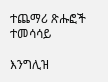ተጨማሪ ጽሑፎች
ተመሳሳይ

እንግሊዝ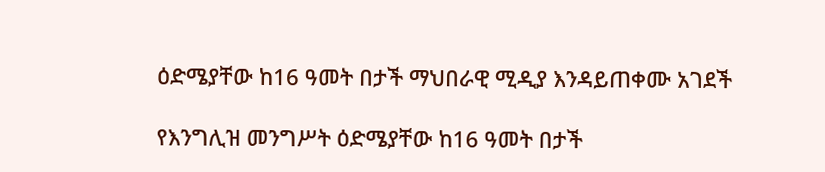ዕድሜያቸው ከ16 ዓመት በታች ማህበራዊ ሚዲያ እንዳይጠቀሙ አገደች

የእንግሊዝ መንግሥት ዕድሜያቸው ከ16 ዓመት በታች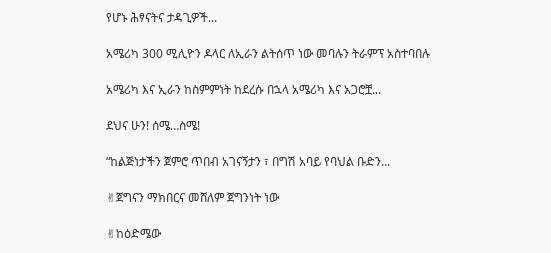የሆኑ ሕፃናትና ታዳጊዎች...

አሜሪካ 300 ሚሊዮን ዶላር ለኢራን ልትሰጥ ነው መባሉን ትራምፕ አስተባበሉ

አሜሪካ እና ኢራን ከስምምነት ከደረሱ በኋላ አሜሪካ እና አጋሮቿ...

ደህና ሁን! ሰሜ…ስሜ!

“ከልጅነታችን ጀምሮ ጥበብ አገናኝታን ፣ በግሽ አባይ የባህል ቡድን...

✌ጀግናን ማክበርና መሸለም ጀግንነት ነው

✌ከዕድሜው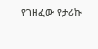የገዘፈው የታሪኩ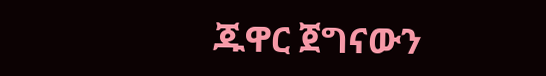ጁዋር ጀግናውን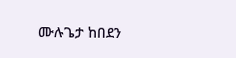ሙሉጌታ ከበደን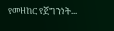የመዘከር የጀግንነት...